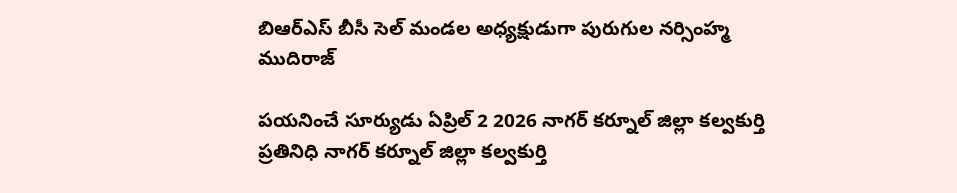బిఆర్ఎస్ బీసీ సెల్ మండల అధ్యక్షుడుగా పురుగుల నర్సింహ్మ ముదిరాజ్

పయనించే సూర్యుడు ఏప్రిల్ 2 2026 నాగర్ కర్నూల్ జిల్లా కల్వకుర్తి ప్రతినిధి నాగర్ కర్నూల్ జిల్లా కల్వకుర్తి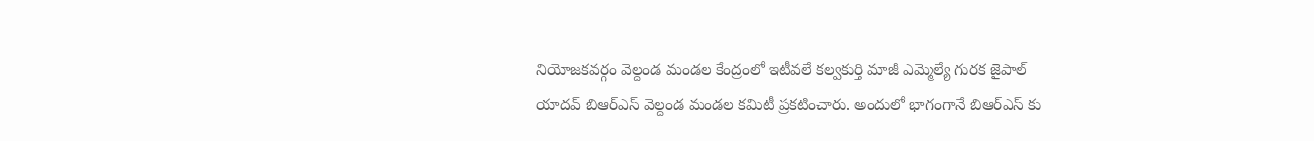నియోజకవర్గం వెల్దండ మండల కేంద్రంలో ఇటీవలే కల్వకుర్తి మాజీ ఎమ్మెల్యే గురక జైపాల్ యాదవ్ బిఆర్ఎస్ వెల్దండ మండల కమిటీ ప్రకటించారు. అందులో భాగంగానే బిఆర్ఎస్ కు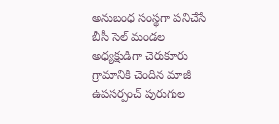అనుబంధ సంస్థగా పనిచేసే బీసీ సెల్ మండల అధ్యక్షుడిగా చెరుకూరు గ్రామానికి చెందిన మాజీ ఉపసర్పంచ్ పురుగుల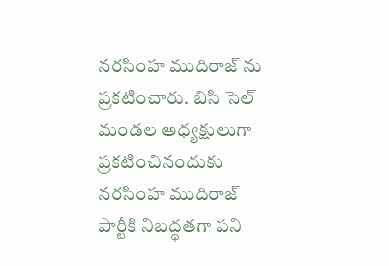నరసింహ ముదిరాజ్ ను ప్రకటించారు. బిసి సెల్ మండల అధ్యక్షులుగా ప్రకటించినందుకు నరసింహ ముదిరాజ్ పార్టీకి నిబద్ధతగా పని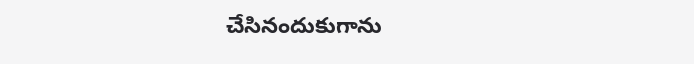చేసినందుకుగాను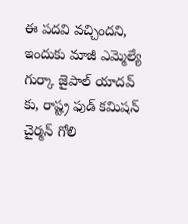ఈ పదవి వచ్చిందని, ఇందుకు మాజీ ఎమ్మెల్యే గుర్కా జైపాల్ యాదవ్ కు, రాష్ట్ర ఫుడ్ కమిషన్ చైర్మన్ గోలి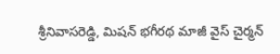శ్రీనివాసరెడ్డి, మిషన్ భగీరథ మాజీ వైస్ చైర్మన్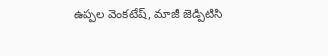ఉప్పల వెంకటేష్, మాజీ జెడ్పిటిసి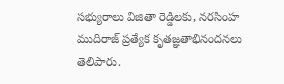సభ్యురాలు విజితా రెడ్డిలకు, నరసింహ ముదిరాజ్ ప్రత్యేక కృతజ్ఞతాభినందనలు తెలిపారు.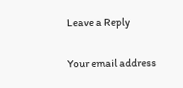Leave a Reply

Your email address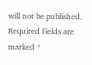will not be published. Required fields are marked *